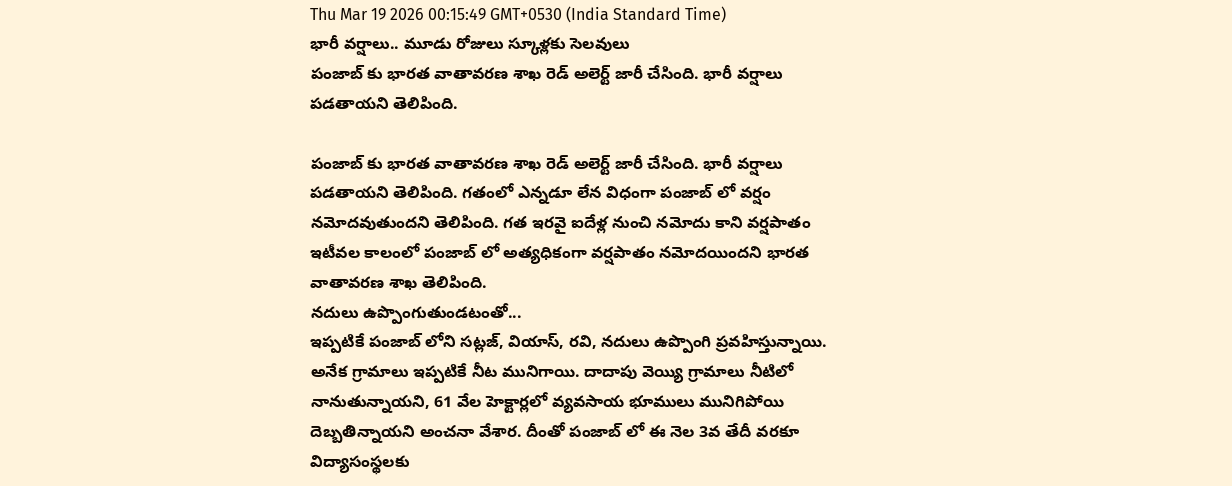Thu Mar 19 2026 00:15:49 GMT+0530 (India Standard Time)
భారీ వర్షాలు.. మూడు రోజులు స్కూళ్లకు సెలవులు
పంజాబ్ కు భారత వాతావరణ శాఖ రెడ్ అలెర్ట్ జారీ చేసింది. భారీ వర్షాలు పడతాయని తెలిపింది.

పంజాబ్ కు భారత వాతావరణ శాఖ రెడ్ అలెర్ట్ జారీ చేసింది. భారీ వర్షాలు పడతాయని తెలిపింది. గతంలో ఎన్నడూ లేన విధంగా పంజాబ్ లో వర్షం నమోదవుతుందని తెలిపింది. గత ఇరవై ఐదేళ్ల నుంచి నమోదు కాని వర్షపాతం ఇటీవల కాలంలో పంజాబ్ లో అత్యధికంగా వర్షపాతం నమోదయిందని భారత వాతావరణ శాఖ తెలిపింది.
నదులు ఉప్పొంగుతుండటంతో...
ఇప్పటికే పంజాబ్ లోని సట్లజ్, వియాస్, రవి, నదులు ఉప్పొంగి ప్రవహిస్తున్నాయి. అనేక గ్రామాలు ఇప్పటికే నీట మునిగాయి. దాదాపు వెయ్యి గ్రామాలు నీటిలో నానుతున్నాయని, 61 వేల హెక్టార్లలో వ్యవసాయ భూములు మునిగిపోయి దెబ్బతిన్నాయని అంచనా వేశార. దీంతో పంజాబ్ లో ఈ నెల 3వ తేదీ వరకూ విద్యాసంస్థలకు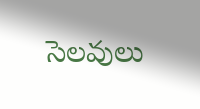సెలవులు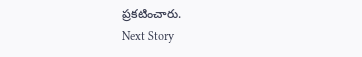ప్రకటించారు.
Next Story